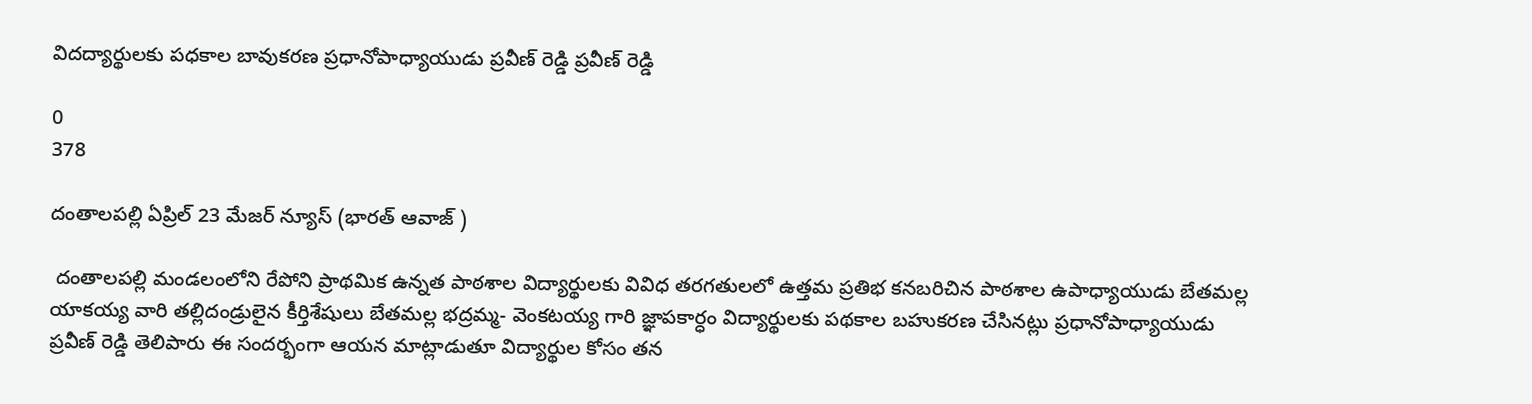విదద్యార్థులకు పధకాల బావుకరణ ప్రధానోపాధ్యాయుడు ప్రవీణ్ రెడ్డి ప్రవీణ్ రెడ్డి

0
378

దంతాలపల్లి ఏప్రిల్ 23 మేజర్ న్యూస్ (భారత్ ఆవాజ్ )

 దంతాలపల్లి మండలంలోని రేపోని ప్రాథమిక ఉన్నత పాఠశాల విద్యార్థులకు వివిధ తరగతులలో ఉత్తమ ప్రతిభ కనబరిచిన పాఠశాల ఉపాధ్యాయుడు బేతమల్ల యాకయ్య వారి తల్లిదండ్రులైన కీర్తిశేషులు బేతమల్ల భద్రమ్మ- వెంకటయ్య గారి జ్ఞాపకార్ధం విద్యార్థులకు పథకాల బహుకరణ చేసినట్లు ప్రధానోపాధ్యాయుడు ప్రవీణ్ రెడ్డి తెలిపారు ఈ సందర్భంగా ఆయన మాట్లాడుతూ విద్యార్థుల కోసం తన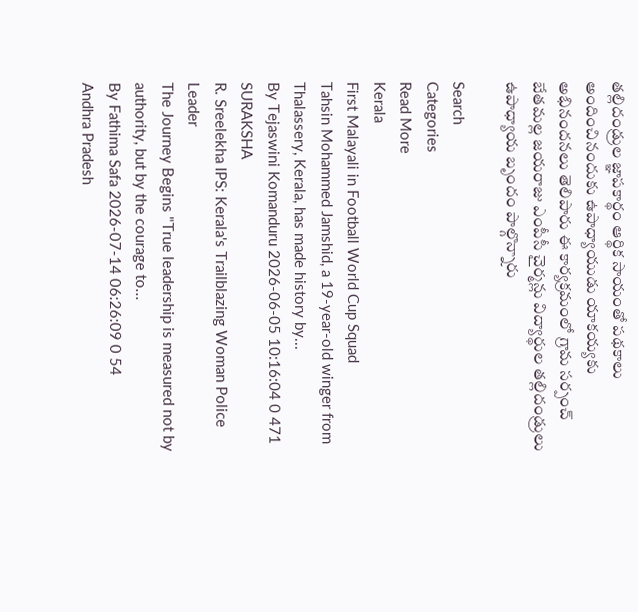తల్లిదండ్రుల జ్ఞాపకార్థం ఆర్థిక సాయంతో పథకాలు అందించినందుకు ఉపాధ్యాయుడు యాకయ్యకు అభినందనలు తెలిపారు ఈ కార్యక్రమంలో గ్రామ సర్పంచ్ బేతమల్ల జయరాజు ఎంపీసీ చైర్మన్లు విద్యార్థుల తల్లిదండ్రులు ఉపాధ్యాయ బృందం పాల్గొన్నారు

Search
Categories
Read More
Kerala
First Malayali in Football World Cup Squad
Tahsin Mohammed Jamshid, a 19-year-old winger from Thalassery, Kerala, has made history by...
By Tejaswini Komanduru 2026-06-05 10:16:04 0 471
SURAKSHA
R. Sreelekha IPS: Kerala's Trailblazing Woman Police Leader
The Journey Begins "True leadership is measured not by authority, but by the courage to...
By Fathima Safa 2026-07-14 06:26:09 0 54
Andhra Pradesh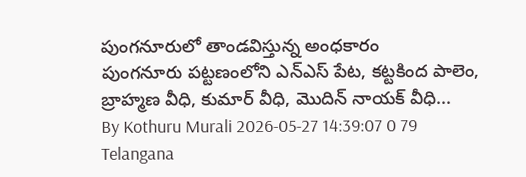పుంగనూరులో తాండవిస్తున్న అంధకారం
పుంగనూరు పట్టణంలోని ఎన్ఎస్ పేట, కట్టకింద పాలెం, బ్రాహ్మణ వీధి, కుమార్ వీధి, మొదిన్ నాయక్ వీధి...
By Kothuru Murali 2026-05-27 14:39:07 0 79
Telangana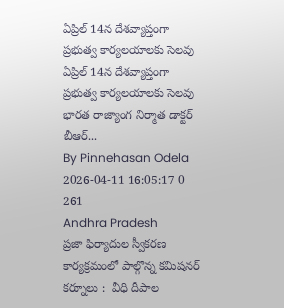ఏప్రిల్ 14న దేశవ్యాప్తంగా ప్రభుత్వ కార్యలయాలకు సెల‌వు
ఏప్రిల్ 14న దేశవ్యాప్తంగా ప్రభుత్వ కార్యలయాలకు సెల‌వు భారత రాజ్యాంగ నిర్మాత డాక్టర్ బీఆర్...
By Pinnehasan Odela 2026-04-11 16:05:17 0 261
Andhra Pradesh
ప్రజా ఫిర్యాదుల స్వీకరణ కార్యక్రమంలో పాల్గొన్న కమిషనర్
కర్నూలు :  వీధి దీపాల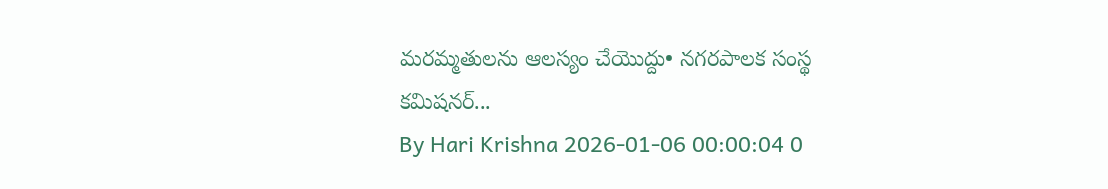మరమ్మతులను ఆలస్యం చేయొద్దు• నగరపాలక సంస్థ కమిషనర్...
By Hari Krishna 2026-01-06 00:00:04 0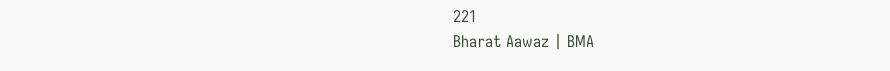221
Bharat Aawaz | BMA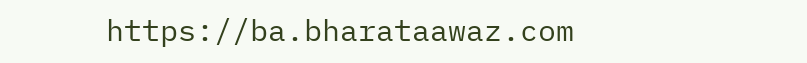https://ba.bharataawaz.com